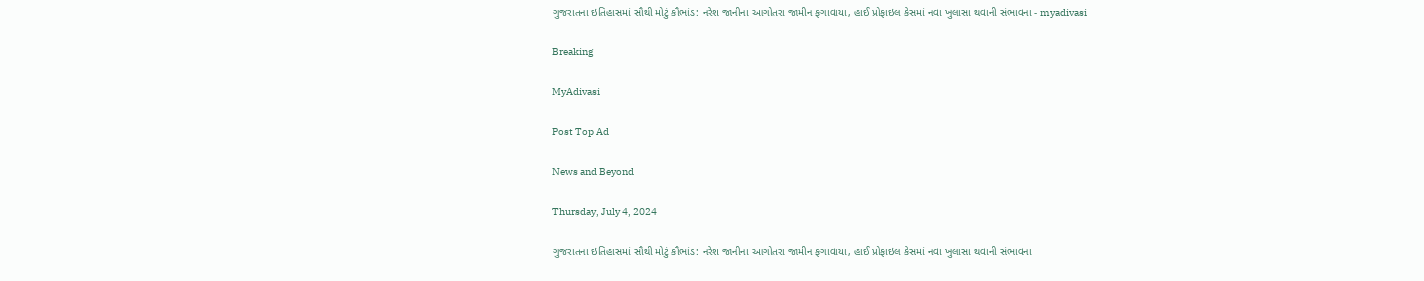ગુજરાતના ઇતિહાસમાં સૌથી મોટું કૌભાંડ: નરેશ જાનીના આગોતરા જામીન ફગાવાયા, હાઈ પ્રોફાઇલ કેસમાં નવા ખુલાસા થવાની સંભાવના - myadivasi

Breaking

MyAdivasi

Post Top Ad

News and Beyond

Thursday, July 4, 2024

ગુજરાતના ઇતિહાસમાં સૌથી મોટું કૌભાંડ: નરેશ જાનીના આગોતરા જામીન ફગાવાયા, હાઈ પ્રોફાઇલ કેસમાં નવા ખુલાસા થવાની સંભાવના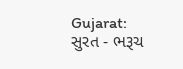Gujarat: સુરત - ભરૂચ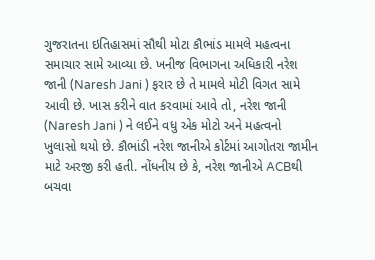ગુજરાતના ઇતિહાસમાં સૌથી મોટા કૌભાંડ મામલે મહત્વના સમાચાર સામે આવ્યા છે. ખનીજ વિભાગના અધિકારી નરેશ જાની (Naresh Jani ) ફરાર છે તે મામલે મોટી વિગત સામે આવી છે. ખાસ કરીને વાત કરવામાં આવે તો, નરેશ જાની (Naresh Jani ) ને લઈને વધુ એક મોટો અને મહત્વનો ખુલાસો થયો છે. કૌભાંડી નરેશ જાનીએ કોર્ટમાં આગોતરા જામીન માટે અરજી કરી હતી. નોંધનીય છે કે, નરેશ જાનીએ ACBથી બચવા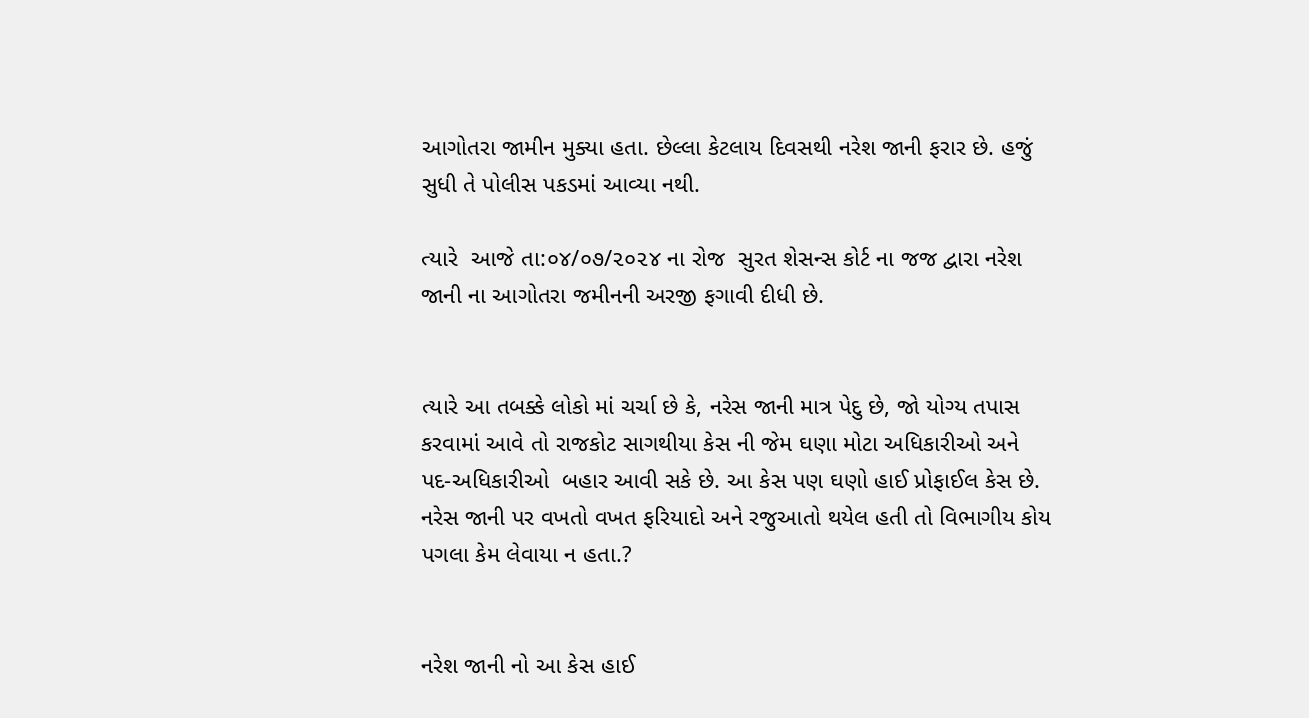આગોતરા જામીન મુક્યા હતા. છેલ્લા કેટલાય દિવસથી નરેશ જાની ફરાર છે. હજું સુધી તે પોલીસ પકડમાં આવ્યા નથી.

ત્યારે  આજે તા:૦૪/૦૭/૨૦૨૪ ના રોજ  સુરત શેસન્સ કોર્ટ ના જજ દ્વારા નરેશ જાની ના આગોતરા જમીનની અરજી ફગાવી દીધી છે.


ત્યારે આ તબક્કે લોકો માં ચર્ચા છે કે, નરેસ જાની માત્ર પેદુ છે, જો યોગ્ય તપાસ કરવામાં આવે તો રાજકોટ સાગથીયા કેસ ની જેમ ઘણા મોટા અધિકારીઓ અને પદ-અધિકારીઓ  બહાર આવી સકે છે. આ કેસ પણ ઘણો હાઈ પ્રોફાઈલ કેસ છે. નરેસ જાની પર વખતો વખત ફરિયાદો અને રજુઆતો થયેલ હતી તો વિભાગીય કોય પગલા કેમ લેવાયા ન હતા.?


નરેશ જાની નો આ કેસ હાઈ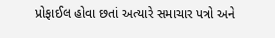પ્રોફાઈલ હોવા છતાં અત્યારે સમાચાર પત્રો અને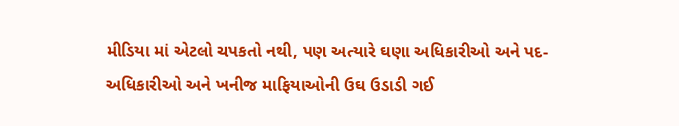મીડિયા માં એટલો ચપકતો નથી, પણ અત્યારે ઘણા અધિકારીઓ અને પદ-અધિકારીઓ અને ખનીજ માફિયાઓની ઉઘ ઉડાડી ગઈ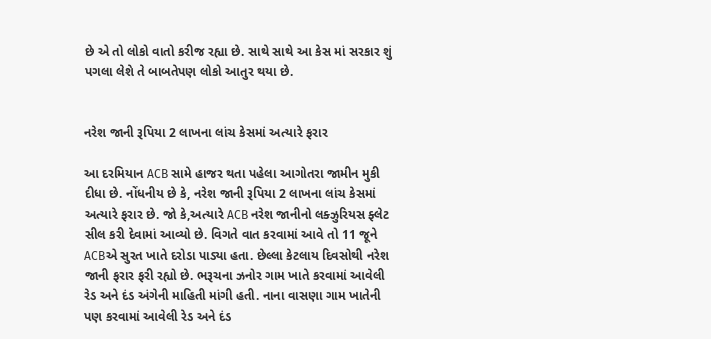છે એ તો લોકો વાતો કરીજ રહ્યા છે. સાથે સાથે આ કેસ માં સરકાર શું પગલા લેશે તે બાબતેપણ લોકો આતુર થયા છે.


નરેશ જાની રૂપિયા 2 લાખના લાંચ કેસમાં અત્યારે ફરાર

આ દરમિયાન ACB સામે હાજર થતા પહેલા આગોતરા જામીન મુકી દીધા છે. નોંધનીય છે કે, નરેશ જાની રૂપિયા 2 લાખના લાંચ કેસમાં અત્યારે ફરાર છે. જો કે,અત્યારે ACB નરેશ જાનીનો લક્ઝુરિયસ ફ્લેટ સીલ કરી દેવામાં આવ્યો છે. વિગતે વાત કરવામાં આવે તો 11 જૂને ACBએ સુરત ખાતે દરોડા પાડ્યા હતા. છેલ્લા કેટલાય દિવસોથી નરેશ જાની ફરાર ફરી રહ્યો છે. ભરૂચના ઝનોર ગામ ખાતે કરવામાં આવેલી રેડ અને દંડ અંગેની માહિતી માંગી હતી. નાના વાસણા ગામ ખાતેની પણ કરવામાં આવેલી રેડ અને દંડ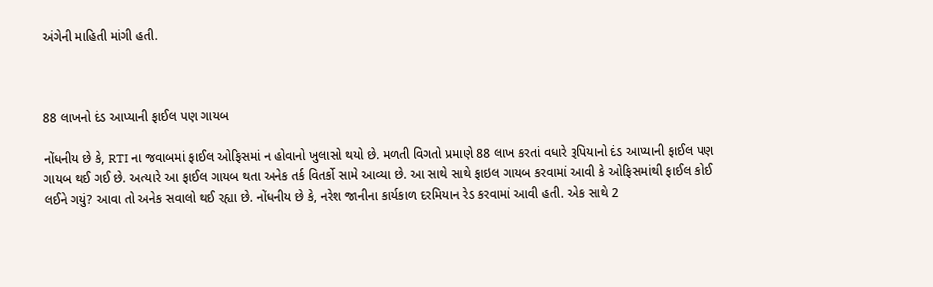અંગેની માહિતી માંગી હતી.



88 લાખનો દંડ આપ્યાની ફાઈલ પણ ગાયબ

નોંધનીય છે કે, RTI ના જવાબમાં ફાઈલ ઓફિસમાં ન હોવાનો ખુલાસો થયો છે. મળતી વિગતો પ્રમાણે 88 લાખ કરતાં વધારે રૂપિયાનો દંડ આપ્યાની ફાઈલ પણ ગાયબ થઈ ગઈ છે. અત્યારે આ ફાઈલ ગાયબ થતા અનેક તર્ક વિતર્કો સામે આવ્યા છે. આ સાથે સાથે ફાઇલ ગાયબ કરવામાં આવી કે ઓફિસમાંથી ફાઈલ કોઈ લઈને ગયું? આવા તો અનેક સવાલો થઈ રહ્યા છે. નોંધનીય છે કે, નરેશ જાનીના કાર્યકાળ દરમિયાન રેડ કરવામાં આવી હતી. એક સાથે 2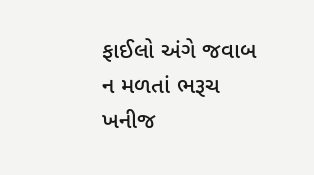ફાઈલો અંગે જવાબ ન મળતાં ભરૂચ ખનીજ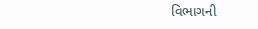વિભાગની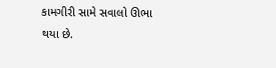કામગીરી સામે સવાલો ઊભા થયા છે.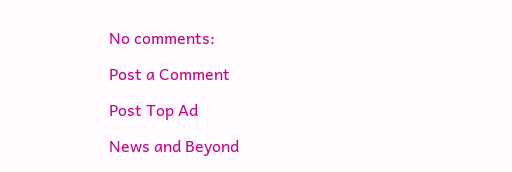No comments:

Post a Comment

Post Top Ad

News and Beyond